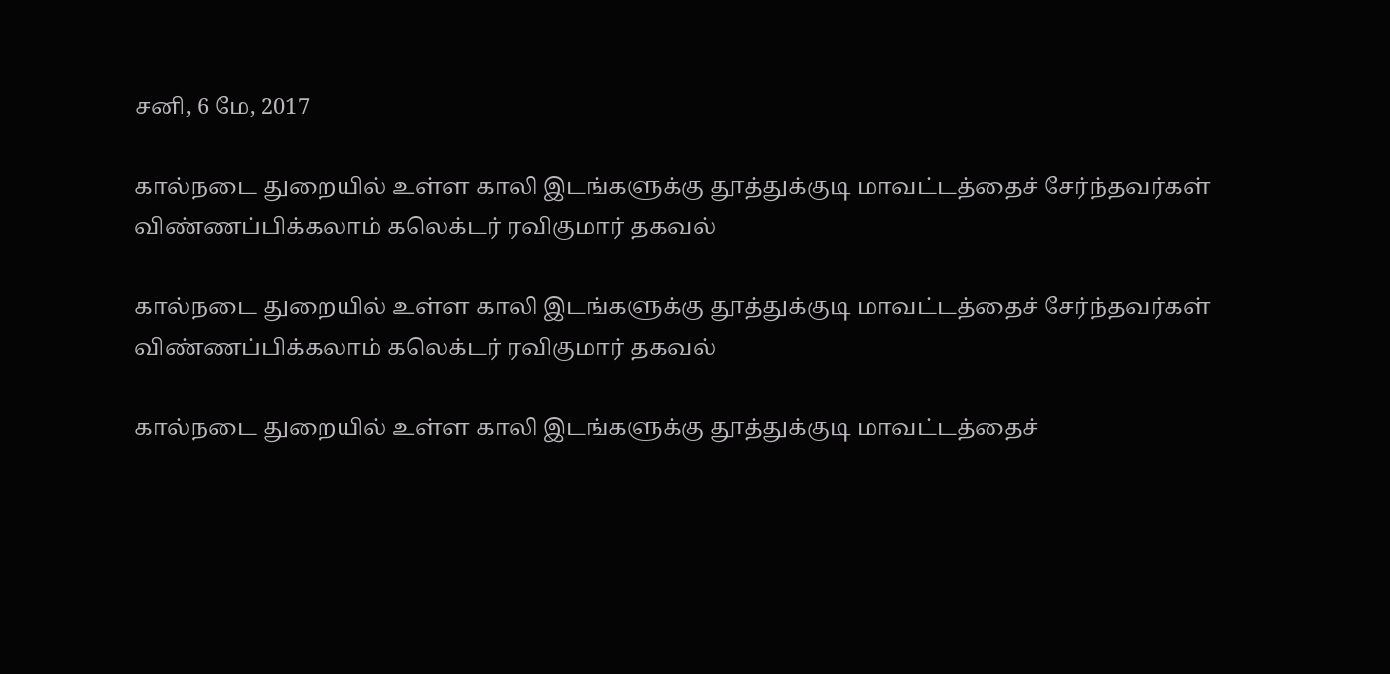சனி, 6 மே, 2017

கால்நடை துறையில் உள்ள காலி இடங்களுக்கு தூத்துக்குடி மாவட்டத்தைச் சேர்ந்தவர்கள் விண்ணப்பிக்கலாம் கலெக்டர் ரவிகுமார் தகவல்

கால்நடை துறையில் உள்ள காலி இடங்களுக்கு தூத்துக்குடி மாவட்டத்தைச் சேர்ந்தவர்கள் விண்ணப்பிக்கலாம் கலெக்டர் ரவிகுமார் தகவல்

கால்நடை துறையில் உள்ள காலி இடங்களுக்கு தூத்துக்குடி மாவட்டத்தைச்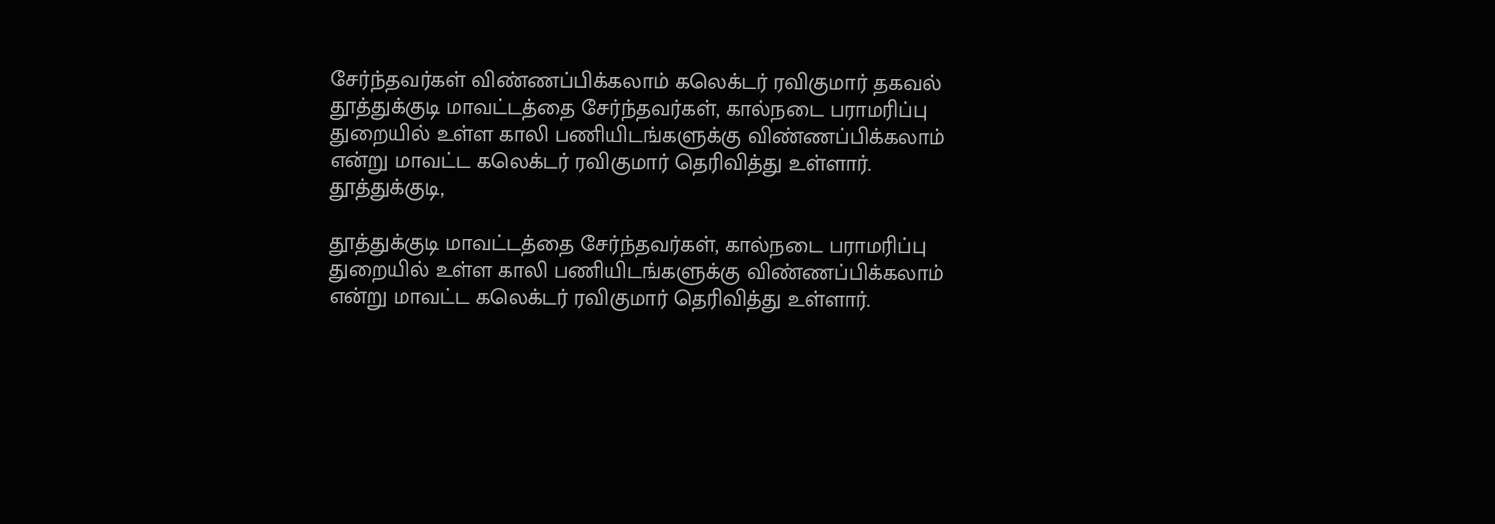சேர்ந்தவர்கள் விண்ணப்பிக்கலாம் கலெக்டர் ரவிகுமார் தகவல்
தூத்துக்குடி மாவட்டத்தை சேர்ந்தவர்கள், கால்நடை பராமரிப்பு துறையில் உள்ள காலி பணியிடங்களுக்கு விண்ணப்பிக்கலாம் என்று மாவட்ட கலெக்டர் ரவிகுமார் தெரிவித்து உள்ளார்.
தூத்துக்குடி,

தூத்துக்குடி மாவட்டத்தை சேர்ந்தவர்கள், கால்நடை பராமரிப்பு துறையில் உள்ள காலி பணியிடங்களுக்கு விண்ணப்பிக்கலாம் என்று மாவட்ட கலெக்டர் ரவிகுமார் தெரிவித்து உள்ளார்.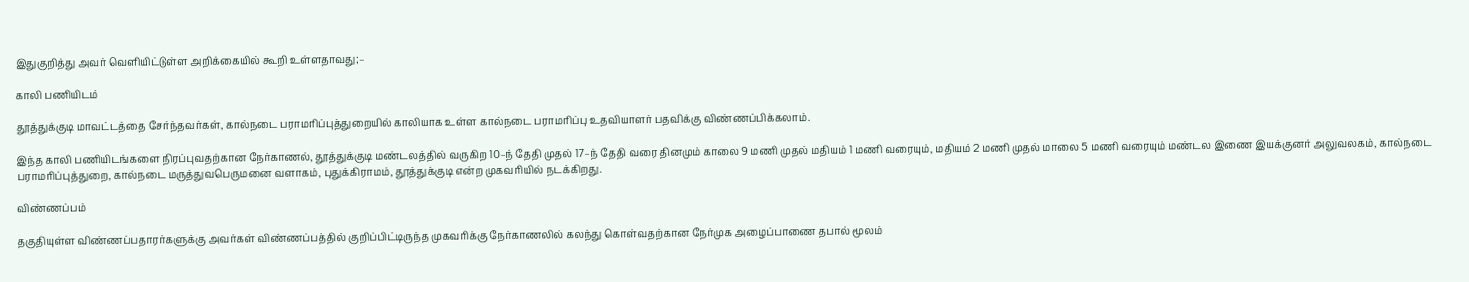இதுகுறித்து அவர் வெளியிட்டுள்ள அறிக்கையில் கூறி உள்ளதாவது;–

காலி பணியிடம்

தூத்துக்குடி மாவட்டத்தை சேர்ந்தவர்கள், கால்நடை பராமரிப்புத்துறையில் காலியாக உள்ள கால்நடை பராமரிப்பு உதவியாளர் பதவிக்கு விண்ணப்பிக்கலாம்.

இந்த காலி பணியிடங்களை நிரப்புவதற்கான நேர்காணல், தூத்துக்குடி மண்டலத்தில் வருகிற 10–ந் தேதி முதல் 17–ந் தேதி வரை தினமும் காலை 9 மணி முதல் மதியம் 1 மணி வரையும், மதியம் 2 மணி முதல் மாலை 5 மணி வரையும் மண்டல இணை இயக்குனர் அலுவலகம், கால்நடை பராமரிப்புத்துறை, கால்நடை மருத்துவபெருமனை வளாகம், புதுக்கிராமம், தூத்துக்குடி என்ற முகவரியில் நடக்கிறது.

விண்ணப்பம்

தகுதியுள்ள விண்ணப்பதாரர்களுக்கு அவர்கள் விண்ணப்பத்தில் குறிப்பிட்டிருந்த முகவரிக்கு நேர்காணலில் கலந்து கொள்வதற்கான நேர்முக அழைப்பாணை தபால் மூலம்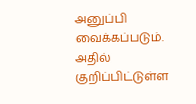அனுப்பி வைக்கப்படும். அதில் குறிப்பிட்டுள்ள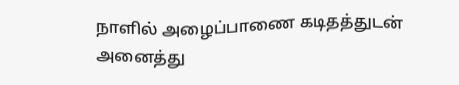நாளில் அழைப்பாணை கடிதத்துடன் அனைத்து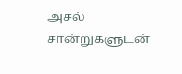அசல் சான்றுகளுடன்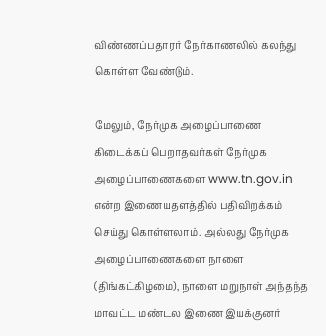விண்ணப்பதாரர் நேர்காணலில் கலந்து கொள்ள வேண்டும்.

மேலும், நேர்முக அழைப்பாணை கிடைக்கப் பெறாதவர்கள் நேர்முக அழைப்பாணைகளை www.tn.gov.in என்ற இணையதளத்தில் பதிவிறக்கம் செய்து கொள்ளலாம். அல்லது நேர்முக அழைப்பாணைகளை நாளை (திங்கட்கிழமை), நாளை மறுநாள் அந்தந்த மாவட்ட மண்டல இணை இயக்குனர்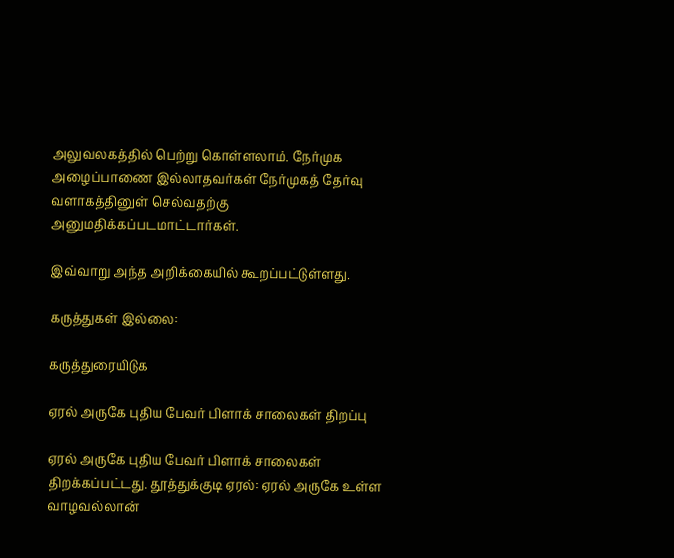அலுவலகத்தில் பெற்று கொள்ளலாம். நேர்முக அழைப்பாணை இல்லாதவர்கள் நேர்முகத் தேர்வு வளாகத்தினுள் செல்வதற்கு அனுமதிக்கப்படமாட்டார்கள்.

இவ்வாறு அந்த அறிக்கையில் கூறப்பட்டுள்ளது.

கருத்துகள் இல்லை:

கருத்துரையிடுக

ஏரல் அருகே புதிய பேவர் பிளாக் சாலைகள் திறப்பு

ஏரல் அருகே புதிய பேவர் பிளாக் சாலைகள் திறக்கப்பட்டது. தூத்துக்குடி ஏரல்: ஏரல் அருகே உள்ள வாழவல்லான்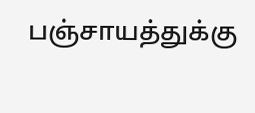பஞ்சாயத்துக்கு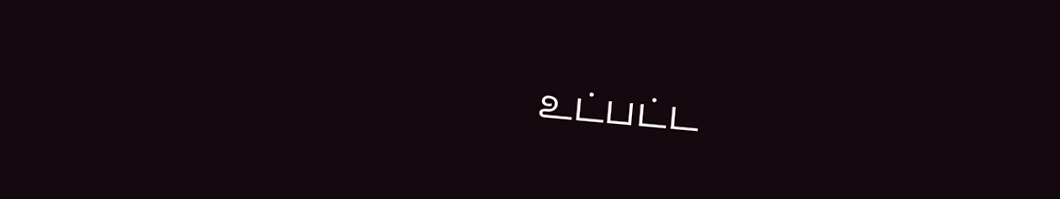உட்பட்ட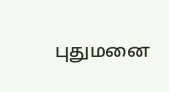புதுமனை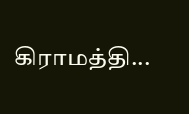கிராமத்தி...